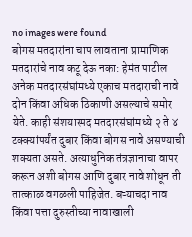no images were found
बोगस मतदारांना चाप लावताना प्रामाणिक मतदारांचे नाव कटू देऊ नका: हेमंत पाटील
अनेक मतदारसंघांमध्ये एकाच मतदाराची नावे दोन किंवा अधिक ठिकाणी असल्याचे समोर येते. काही संशयास्पद मतदारसंघांमध्ये २ ते ४ टक्क्यांपर्यंत दुबार किंवा बोगस नावे असण्याची शक्यता असते. अत्याधुनिक तंत्रज्ञानाचा वापर करून अशी बोगस आणि दुबार नावे शोधून ती तात्काळ वगळली पाहिजेत. बऱ्याचदा नाव किंवा पत्ता दुरुस्तीच्या नावाखाली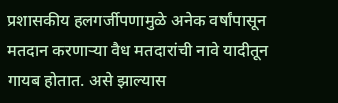प्रशासकीय हलगर्जीपणामुळे अनेक वर्षांपासून मतदान करणाऱ्या वैध मतदारांची नावे यादीतून गायब होतात. असे झाल्यास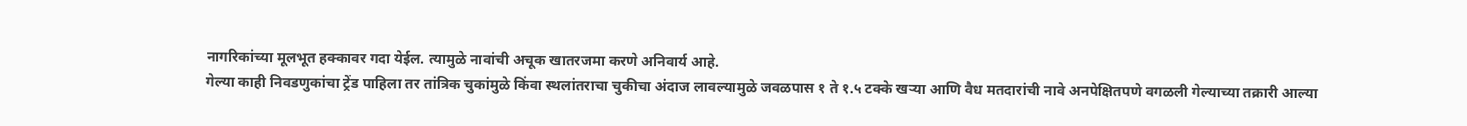नागरिकांच्या मूलभूत हक्कावर गदा येईल. त्यामुळे नावांची अचूक खातरजमा करणे अनिवार्य आहे.
गेल्या काही निवडणुकांचा ट्रेंड पाहिला तर तांत्रिक चुकांमुळे किंवा स्थलांतराचा चुकीचा अंदाज लावल्यामुळे जवळपास १ ते १.५ टक्के खऱ्या आणि वैध मतदारांची नावे अनपेक्षितपणे वगळली गेल्याच्या तक्रारी आल्या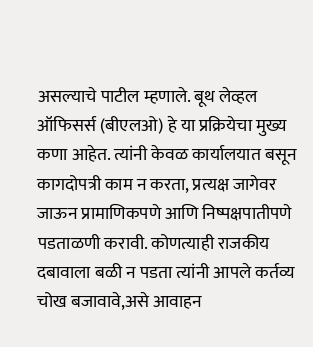असल्याचे पाटील म्हणाले. बूथ लेव्हल ऑफिसर्स (बीएलओ) हे या प्रक्रियेचा मुख्य कणा आहेत. त्यांनी केवळ कार्यालयात बसून कागदोपत्री काम न करता, प्रत्यक्ष जागेवर जाऊन प्रामाणिकपणे आणि निष्पक्षपातीपणे पडताळणी करावी. कोणत्याही राजकीय दबावाला बळी न पडता त्यांनी आपले कर्तव्य चोख बजावावे,असे आवाहन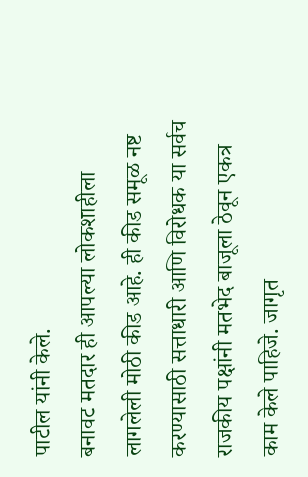पाटील यांनी केले.
बनावट मतदार ही आपल्या लोकशाहीला लागलेली मोठी कीड आहे. ही कीड समूळ नष्ट करण्यासाठी सत्ताधारी आणि विरोधक या सर्वच राजकीय पक्षांनी मतभेद बाजूला ठेवून एकत्र काम केले पाहिजे. जागृत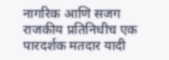नागरिक आणि सजग राजकीय प्रतिनिधीच एक पारदर्शक मतदार यादी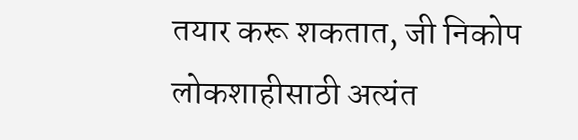तयार करू शकतात, जी निकोप लोकशाहीसाठी अत्यंत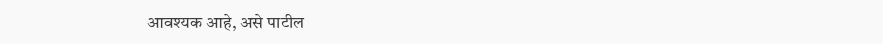आवश्यक आहे, असे पाटील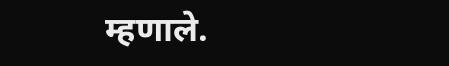म्हणाले.